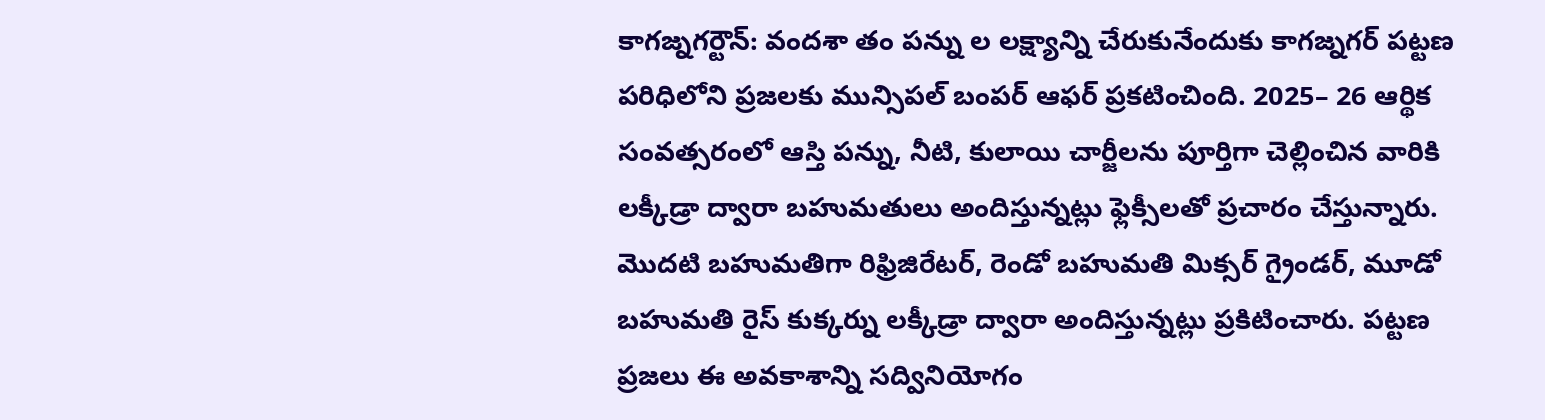కాగజ్నగర్టౌన్: వందశా తం పన్ను ల లక్ష్యాన్ని చేరుకునేందుకు కాగజ్నగర్ పట్టణ పరిధిలోని ప్రజలకు మున్సిపల్ బంపర్ ఆఫర్ ప్రకటించింది. 2025– 26 ఆర్థిక సంవత్సరంలో ఆస్తి పన్ను, నీటి, కులాయి చార్జీలను పూర్తిగా చెల్లించిన వారికి లక్కీడ్రా ద్వారా బహుమతులు అందిస్తున్నట్లు ఫ్లెక్సీలతో ప్రచారం చేస్తున్నారు. మొదటి బహుమతిగా రిఫ్రిజిరేటర్, రెండో బహుమతి మిక్సర్ గ్రైండర్, మూడో బహుమతి రైస్ కుక్కర్ను లక్కీడ్రా ద్వారా అందిస్తున్నట్లు ప్రకిటించారు. పట్టణ ప్రజలు ఈ అవకాశాన్ని సద్వినియోగం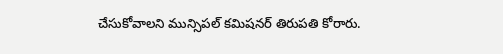చేసుకోవాలని మున్సిపల్ కమిషనర్ తిరుపతి కోరారు.